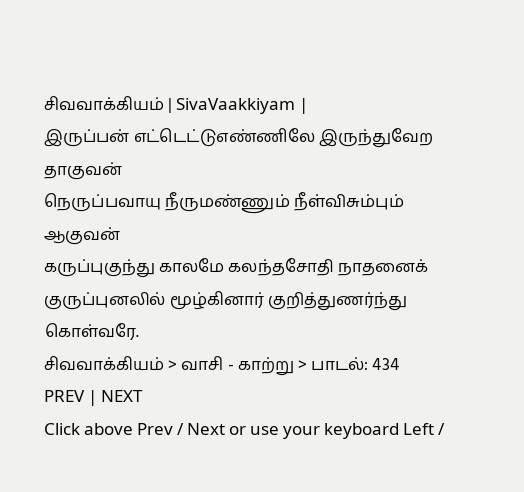சிவவாக்கியம் | SivaVaakkiyam |
இருப்பன் எட்டெட்டுஎண்ணிலே இருந்துவேற தாகுவன்
நெருப்பவாயு நீருமண்ணும் நீள்விசும்பும் ஆகுவன்
கருப்புகுந்து காலமே கலந்தசோதி நாதனைக்
குருப்புனலில் மூழ்கினார் குறித்துணர்ந்து கொள்வரே.
சிவவாக்கியம் > வாசி - காற்று > பாடல்: 434
PREV | NEXT
Click above Prev / Next or use your keyboard Left /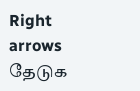Right arrows
தேடுக